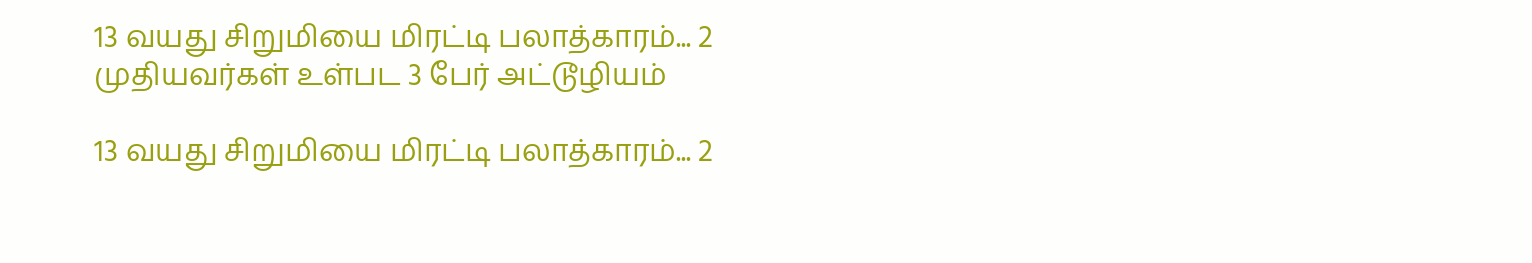13 வயது சிறுமியை மிரட்டி பலாத்காரம்... 2 முதியவர்கள் உள்பட 3 பேர் அட்டூழியம்

13 வயது சிறுமியை மிரட்டி பலாத்காரம்... 2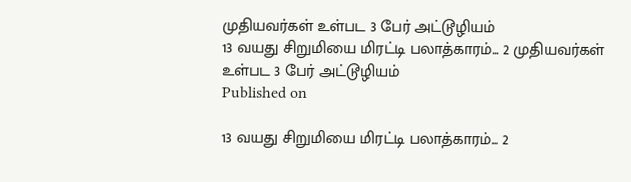முதியவர்கள் உள்பட 3 பேர் அட்டூழியம்
13 வயது சிறுமியை மிரட்டி பலாத்காரம்... 2 முதியவர்கள் உள்பட 3 பேர் அட்டூழியம்
Published on

13 வயது சிறுமியை மிரட்டி பலாத்காரம்... 2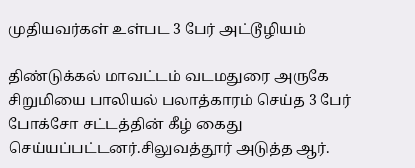முதியவர்கள் உள்பட 3 பேர் அட்டூழியம்

திண்டுக்கல் மாவட்டம் வடமதுரை அருகே சிறுமியை பாலியல் பலாத்காரம் செய்த 3 பேர் போக்சோ சட்டத்தின் கீழ் கைது செய்யப்பட்டனர்.சிலுவத்தூர் அடுத்த ஆர்.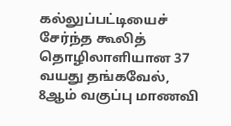கல்லுப்பட்டியைச் சேர்ந்த கூலித் தொழிலாளியான 37 வயது தங்கவேல், 8ஆம் வகுப்பு மாணவி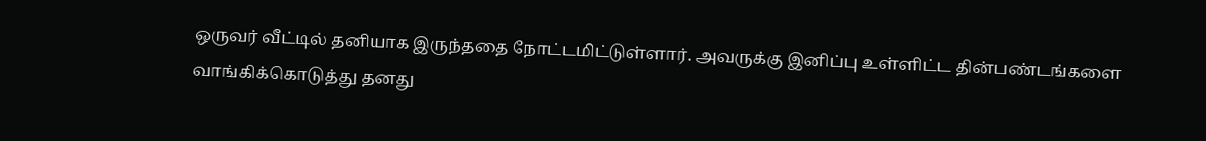ஒருவர் வீட்டில் தனியாக இருந்ததை நோட்டமிட்டுள்ளார். அவருக்கு இனிப்பு உள்ளிட்ட தின்பண்டங்களை வாங்கிக்கொடுத்து தனது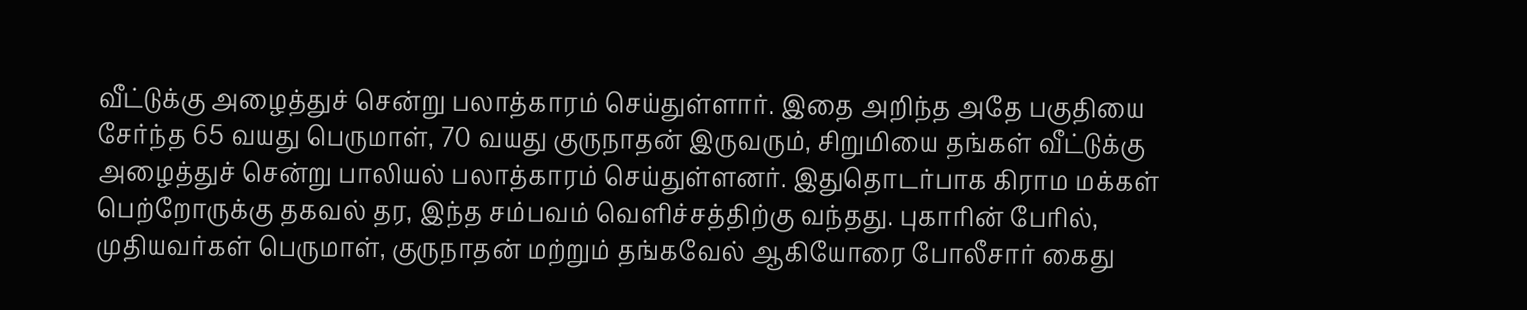வீட்டுக்கு அழைத்துச் சென்று பலாத்காரம் செய்துள்ளார். இதை அறிந்த அதே பகுதியை சேர்ந்த 65 வயது பெருமாள், 70 வயது குருநாதன் இருவரும், சிறுமியை தங்கள் வீட்டுக்கு அழைத்துச் சென்று பாலியல் பலாத்காரம் செய்துள்ளனர். இதுதொடர்பாக கிராம மக்கள் பெற்றோருக்கு தகவல் தர, இந்த சம்பவம் வெளிச்சத்திற்கு வந்தது. புகாரின் பேரில், முதியவர்கள் பெருமாள், குருநாதன் மற்றும் தங்கவேல் ஆகியோரை போலீசார் கைது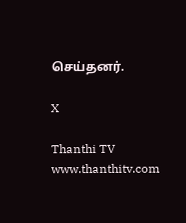செய்தனர்.

X

Thanthi TV
www.thanthitv.com